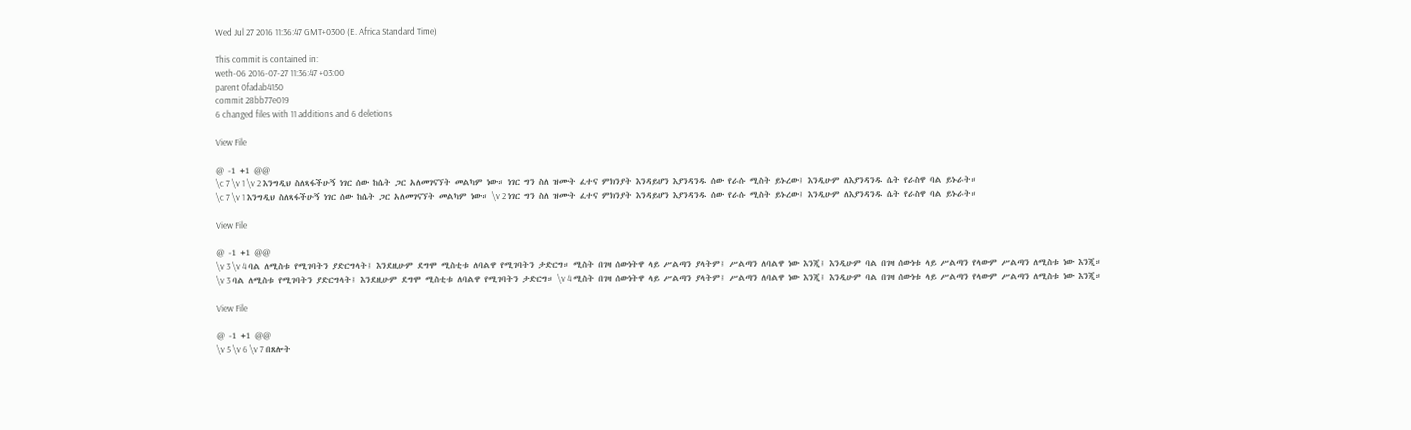Wed Jul 27 2016 11:36:47 GMT+0300 (E. Africa Standard Time)

This commit is contained in:
weth-06 2016-07-27 11:36:47 +03:00
parent 0fadab4150
commit 28bb77e019
6 changed files with 11 additions and 6 deletions

View File

@ -1 +1 @@
\c 7 \v 1 \v 2 እንግዲህ ስለጻፋችሁኝ ነገር ሰው ከሴት ጋር አለመገናኘት መልካም ነው። ነገር ግን ስለ ዝሙት ፈተና ምክንያት እንዳይሆን እያንዳንዱ ሰው የራሱ ሚስት ይኑረው፤ እንዲሁም ለእያንዳንዱ ሴት የራስዋ ባል ይኑራት።
\c 7 \v 1 እንግዲህ ስለጻፋችሁኝ ነገር ሰው ከሴት ጋር አለመገናኘት መልካም ነው። \v 2 ነገር ግን ስለ ዝሙት ፈተና ምክንያት እንዳይሆን እያንዳንዱ ሰው የራሱ ሚስት ይኑረው፤ እንዲሁም ለእያንዳንዱ ሴት የራስዋ ባል ይኑራት።

View File

@ -1 +1 @@
\v 3 \v 4 ባል ለሚስቱ የሚገባትን ያድርግላት፤ እንደዚሁም ደግሞ ሚስቲቱ ለባልዋ የሚገባትን ታድርግ። ሚስት በገዛ ሰውነትዋ ላይ ሥልጣን ያላትም፤ ሥልጣን ለባልዋ ነው እንጂ፤ እንዲሁም ባል በገዛ ሰውነቱ ላይ ሥልጣን የላውም ሥልጣን ለሚስቱ ነው እንጂ።
\v 3 ባል ለሚስቱ የሚገባትን ያድርግላት፤ እንደዚሁም ደግሞ ሚስቲቱ ለባልዋ የሚገባትን ታድርግ። \v 4 ሚስት በገዛ ሰውነትዋ ላይ ሥልጣን ያላትም፤ ሥልጣን ለባልዋ ነው እንጂ፤ እንዲሁም ባል በገዛ ሰውነቱ ላይ ሥልጣን የላውም ሥልጣን ለሚስቱ ነው እንጂ።

View File

@ -1 +1 @@
\v 5 \v 6 \v 7 በጸሎት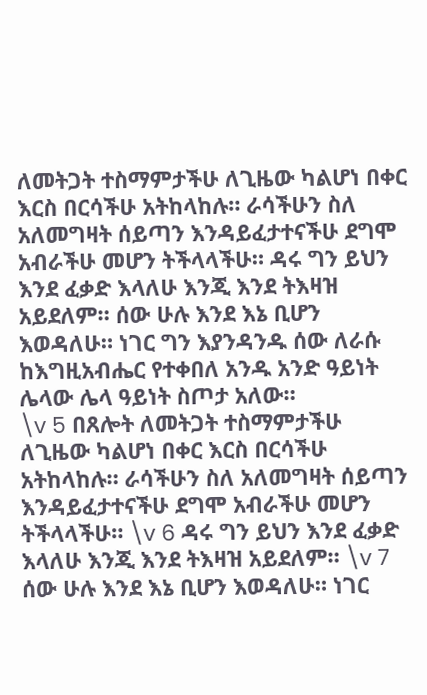ለመትጋት ተስማምታችሁ ለጊዜው ካልሆነ በቀር እርስ በርሳችሁ አትከላከሉ። ራሳችሁን ስለ አለመግዛት ሰይጣን እንዳይፈታተናችሁ ደግሞ አብራችሁ መሆን ትችላላችሁ። ዳሩ ግን ይህን እንደ ፈቃድ እላለሁ እንጂ እንደ ትእዛዝ አይደለም። ሰው ሁሉ እንደ እኔ ቢሆን እወዳለሁ። ነገር ግን እያንዳንዱ ሰው ለራሱ ከእግዚአብሔር የተቀበለ አንዱ አንድ ዓይነት ሌላው ሌላ ዓይነት ስጦታ አለው።
\v 5 በጸሎት ለመትጋት ተስማምታችሁ ለጊዜው ካልሆነ በቀር እርስ በርሳችሁ አትከላከሉ። ራሳችሁን ስለ አለመግዛት ሰይጣን እንዳይፈታተናችሁ ደግሞ አብራችሁ መሆን ትችላላችሁ። \v 6 ዳሩ ግን ይህን እንደ ፈቃድ እላለሁ እንጂ እንደ ትእዛዝ አይደለም። \v 7 ሰው ሁሉ እንደ እኔ ቢሆን እወዳለሁ። ነገር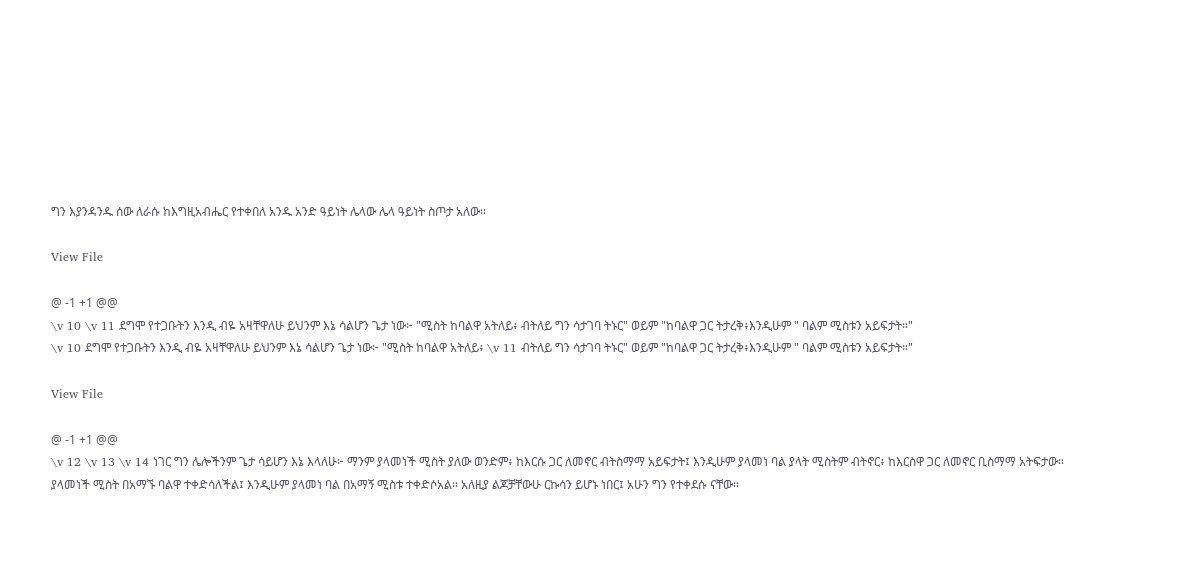ግን እያንዳንዱ ሰው ለራሱ ከእግዚአብሔር የተቀበለ አንዱ አንድ ዓይነት ሌላው ሌላ ዓይነት ስጦታ አለው።

View File

@ -1 +1 @@
\v 10 \v 11 ደግሞ የተጋቡትን እንዲ ብዬ አዛቸዋለሁ ይህንም እኔ ሳልሆን ጌታ ነው፦ "ሚስት ከባልዋ አትለይ፥ ብትለይ ግን ሳታገባ ትኑር" ወይም "ከባልዋ ጋር ትታረቅ፥እንዲሁም " ባልም ሚስቱን አይፍታት።"
\v 10 ደግሞ የተጋቡትን እንዲ ብዬ አዛቸዋለሁ ይህንም እኔ ሳልሆን ጌታ ነው፦ "ሚስት ከባልዋ አትለይ፥ \v 11 ብትለይ ግን ሳታገባ ትኑር" ወይም "ከባልዋ ጋር ትታረቅ፥እንዲሁም " ባልም ሚስቱን አይፍታት።"

View File

@ -1 +1 @@
\v 12 \v 13 \v 14 ነገር ግን ሌሎችንም ጌታ ሳይሆን እኔ እላለሁ፦ ማንም ያላመነች ሚስት ያለው ወንድም፥ ከእርሱ ጋር ለመኖር ብትስማማ አይፍታት፤ እንዲሁም ያላመነ ባል ያላት ሚስትም ብትኖር፥ ከእርስዋ ጋር ለመኖር ቢስማማ አትፍታው። ያላመነች ሚስት በአማኙ ባልዋ ተቀድሳለችል፤ እንዲሁም ያላመነ ባል በአማኝ ሚስቱ ተቀድሶአል። አለዚያ ልጆቻቸውሁ ርኩሳን ይሆኑ ነበር፤ አሁን ግን የተቀደሱ ናቸው።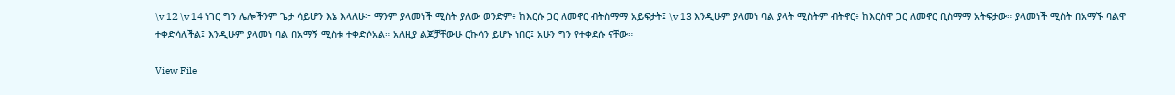\v 12 \v 14 ነገር ግን ሌሎችንም ጌታ ሳይሆን እኔ እላለሁ፦ ማንም ያላመነች ሚስት ያለው ወንድም፥ ከእርሱ ጋር ለመኖር ብትስማማ አይፍታት፤ \v 13 እንዲሁም ያላመነ ባል ያላት ሚስትም ብትኖር፥ ከእርስዋ ጋር ለመኖር ቢስማማ አትፍታው። ያላመነች ሚስት በአማኙ ባልዋ ተቀድሳለችል፤ እንዲሁም ያላመነ ባል በአማኝ ሚስቱ ተቀድሶአል። አለዚያ ልጆቻቸውሁ ርኩሳን ይሆኑ ነበር፤ አሁን ግን የተቀደሱ ናቸው።

View File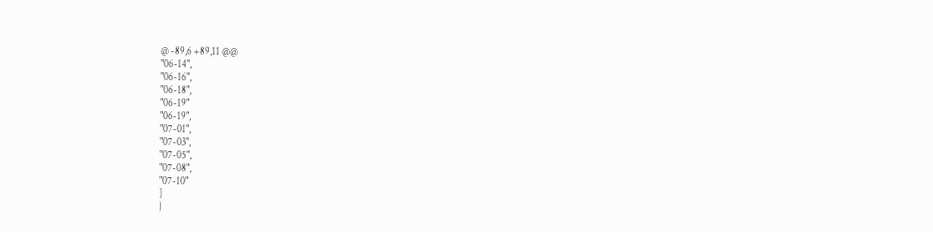@ -89,6 +89,11 @@
"06-14",
"06-16",
"06-18",
"06-19"
"06-19",
"07-01",
"07-03",
"07-05",
"07-08",
"07-10"
]
}